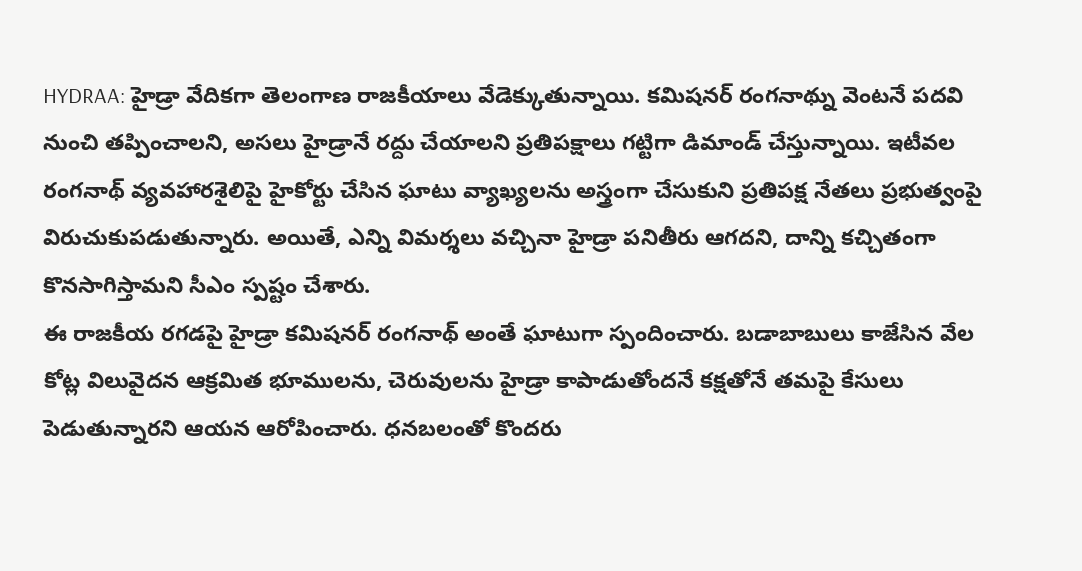HYDRAA: హైడ్రా వేదికగా తెలంగాణ రాజకీయాలు వేడెక్కుతున్నాయి. కమిషనర్ రంగనాథ్ను వెంటనే పదవి నుంచి తప్పించాలని, అసలు హైడ్రానే రద్దు చేయాలని ప్రతిపక్షాలు గట్టిగా డిమాండ్ చేస్తున్నాయి. ఇటీవల రంగనాథ్ వ్యవహారశైలిపై హైకోర్టు చేసిన ఘాటు వ్యాఖ్యలను అస్త్రంగా చేసుకుని ప్రతిపక్ష నేతలు ప్రభుత్వంపై విరుచుకుపడుతున్నారు. అయితే, ఎన్ని విమర్శలు వచ్చినా హైడ్రా పనితీరు ఆగదని, దాన్ని కచ్చితంగా కొనసాగిస్తామని సీఎం స్పష్టం చేశారు.
ఈ రాజకీయ రగడపై హైడ్రా కమిషనర్ రంగనాథ్ అంతే ఘాటుగా స్పందించారు. బడాబాబులు కాజేసిన వేల కోట్ల విలువైదన ఆక్రమిత భూములను, చెరువులను హైడ్రా కాపాడుతోందనే కక్షతోనే తమపై కేసులు పెడుతున్నారని ఆయన ఆరోపించారు. ధనబలంతో కొందరు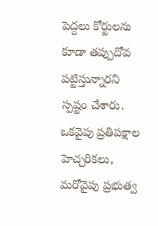పెద్దలు కోర్టులను కూడా తప్పుదోవ పట్టిస్తున్నారని స్పష్టం చేశారు. ఒకవైపు ప్రతిపక్షాల హెచ్చరికలు, మరోవైపు ప్రభుత్వ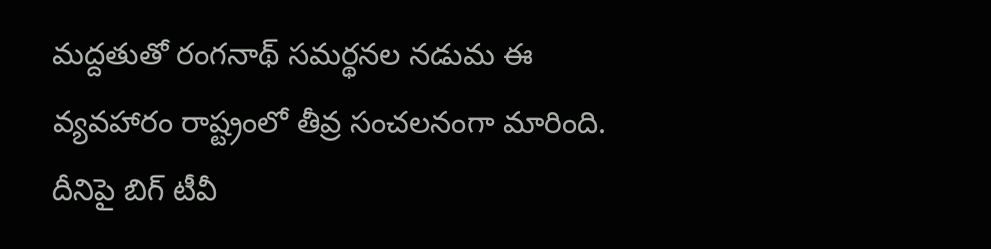మద్దతుతో రంగనాథ్ సమర్థనల నడుమ ఈ వ్యవహారం రాష్ట్రంలో తీవ్ర సంచలనంగా మారింది. దీనిపై బిగ్ టీవీ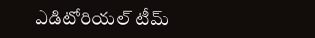ఎడిటోరియల్ టీమ్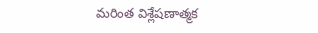మరింత విశ్లేషణాత్మక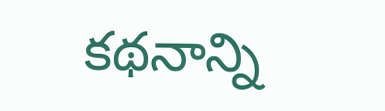కథనాన్ని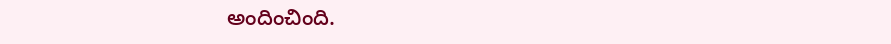అందించింది.